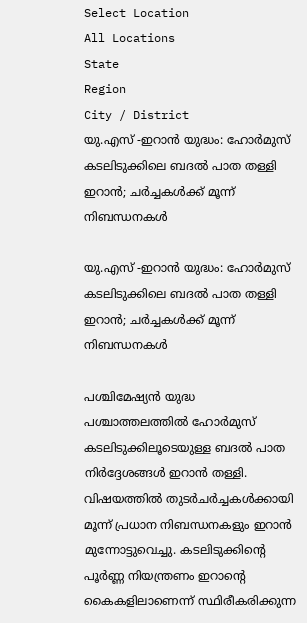Select Location
All Locations
State
Region
City / District
യു.എസ് -ഇറാൻ യുദ്ധം: ഹോർമുസ് കടലിടുക്കിലെ ബദൽ പാത തള്ളി ഇറാൻ; ചർച്ചകൾക്ക് മൂന്ന് നിബന്ധനകൾ

യു.എസ് -ഇറാൻ യുദ്ധം: ഹോർമുസ് കടലിടുക്കിലെ ബദൽ പാത തള്ളി ഇറാൻ; ചർച്ചകൾക്ക് മൂന്ന് നിബന്ധനകൾ

പശ്ചിമേഷ്യൻ യുദ്ധ പശ്ചാത്തലത്തിൽ ഹോർമുസ് കടലിടുക്കിലൂടെയുള്ള ബദൽ പാത നിർദ്ദേശങ്ങൾ ഇറാൻ തള്ളി. വിഷയത്തിൽ തുടർചർച്ചകൾക്കായി മൂന്ന് പ്രധാന നിബന്ധനകളും ഇറാൻ മുന്നോട്ടുവെച്ചു. കടലിടുക്കിന്റെ പൂർണ്ണ നിയന്ത്രണം ഇറാന്റെ കൈകളിലാണെന്ന് സ്ഥിരീകരിക്കുന്ന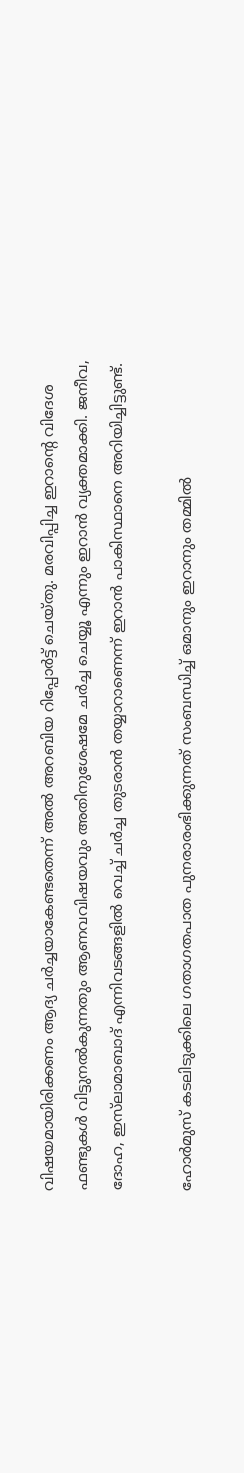വിഷയമായിരിക്കണം ആദ്യ ചർച്ചയാകേണ്ടതെന്ന് അൽ അറബിയ റിപ്പോർട്ട് ചെയ്തു. മരവിപ്പിച്ച ഇറാന്റെ വിദേശ ഫണ്ടുകൾ വിട്ടുനൽകുന്നതും ആണവവിഷയവും അതിനുശേഷമേ ചർച്ച ചെയ്യൂ എന്നും ഇറാൻ വ്യക്തമാക്കി. ജനീവ, ദോഹ, ഇസ്‌ലാമാബാദ് എന്നിവടങ്ങളിൽ വെച്ച് ചർച്ച തുടരാൻ തയ്യാറാണെന്ന് ഇറാൻ പാകിസ്ഥാനെ അറിയിച്ചിട്ടുണ്ട്.

ഹോർമുസ് കടലിടുക്കിലെ ഗതാഗതപാത പുനരാരംഭിക്കുന്നത് സംബന്ധിച്ച് ഒമാനും ഇറാനും തമ്മിൽ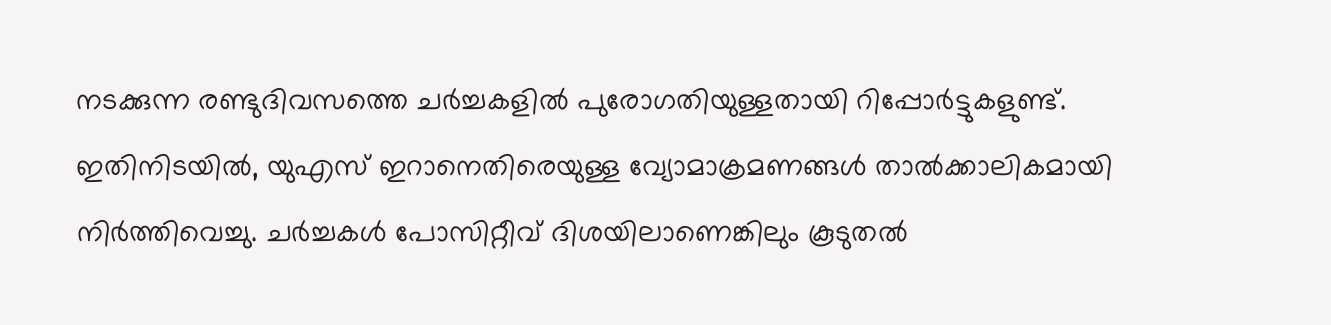നടക്കുന്ന രണ്ടുദിവസത്തെ ചർച്ചകളിൽ പുരോഗതിയുള്ളതായി റിപ്പോർട്ടുകളുണ്ട്. ഇതിനിടയിൽ, യുഎസ് ഇറാനെതിരെയുള്ള വ്യോമാക്രമണങ്ങൾ താൽക്കാലികമായി നിർത്തിവെച്ചു. ചർച്ചകൾ പോസിറ്റീവ് ദിശയിലാണെങ്കിലും കൂടുതൽ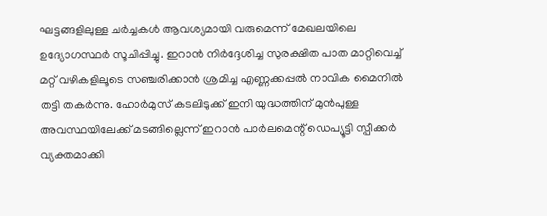ഘട്ടങ്ങളിലുള്ള ചർച്ചകൾ ആവശ്യമായി വരുമെന്ന് മേഖലയിലെ ഉദ്യോഗസ്ഥർ സൂചിപ്പിച്ചു. ഇറാൻ നിർദ്ദേശിച്ച സുരക്ഷിത പാത മാറ്റിവെച്ച് മറ്റ് വഴികളിലൂടെ സഞ്ചരിക്കാൻ ശ്രമിച്ച എണ്ണക്കപ്പൽ നാവിക മൈനിൽ തട്ടി തകർന്നു. ഹോർമുസ് കടലിടുക്ക് ഇനി യുദ്ധത്തിന് മുൻപുള്ള അവസ്ഥയിലേക്ക് മടങ്ങില്ലെന്ന് ഇറാൻ പാർലമെന്റ് ഡെപ്യൂട്ടി സ്പീക്കർ വ്യക്തമാക്കി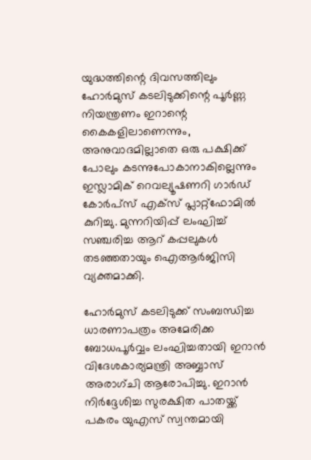യുദ്ധത്തിന്റെ ദിവസത്തിലും ഹോർമുസ് കടലിടുക്കിന്റെ പൂർണ്ണ നിയന്ത്രണം ഇറാന്റെ കൈകളിലാണെന്നും, അനുവാദമില്ലാതെ ഒരു പക്ഷിക്ക് പോലും കടന്നുപോകാനാകില്ലെന്നും ഇസ്ലാമിക് റെവല്യൂഷണറി ഗാർഡ് കോർപ്സ് എക്സ് പ്ലാറ്റ്‌ഫോമിൽ കുറിച്ചു. മുന്നറിയിപ്പ് ലംഘിച്ച് സഞ്ചരിച്ച ആറ് കപ്പലുകൾ തടഞ്ഞതായും ഐആർജിസി വ്യക്തമാക്കി.

ഹോർമുസ് കടലിടുക്ക് സംബന്ധിച്ച ധാരണാപത്രം അമേരിക്ക ബോധപൂർവ്വം ലംഘിച്ചതായി ഇറാൻ വിദേശകാര്യമന്ത്രി അബ്ബാസ് അരാഗ്ചി ആരോപിച്ചു. ഇറാൻ നിർദ്ദേശിച്ച സുരക്ഷിത പാതയ്ക്ക് പകരം യുഎസ് സ്വന്തമായി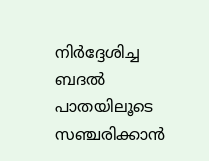നിർദ്ദേശിച്ച ബദൽ പാതയിലൂടെ സഞ്ചരിക്കാൻ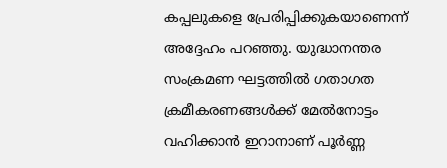കപ്പലുകളെ പ്രേരിപ്പിക്കുകയാണെന്ന് അദ്ദേഹം പറഞ്ഞു. യുദ്ധാനന്തര സംക്രമണ ഘട്ടത്തിൽ ഗതാഗത ക്രമീകരണങ്ങൾക്ക് മേൽനോട്ടം വഹിക്കാൻ ഇറാനാണ് പൂർണ്ണ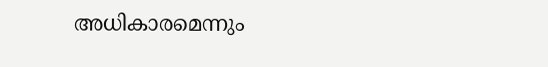അധികാരമെന്നും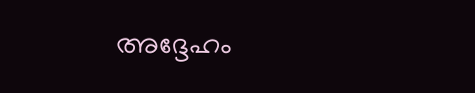അദ്ദേഹം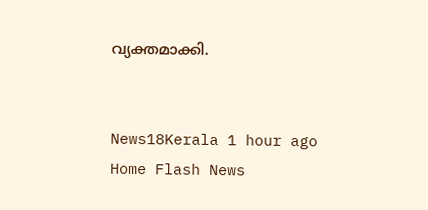വ്യക്തമാക്കി.


News18Kerala 1 hour ago
Home Flash News